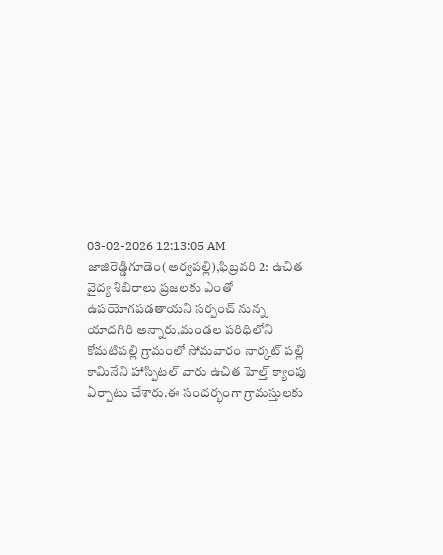03-02-2026 12:13:05 AM
జాజిరెడ్డిగూడెం(అర్వపల్లి),ఫిబ్రవరి 2: ఉచిత వైద్య శిబిరాలు ప్రజలకు ఎంతో ఉపయోగపడతాయని సర్పంచ్ నున్న యాదగిరి అన్నారు.మండల పరిధిలోని కోమటిపల్లి గ్రామంలో సోమవారం నార్కట్ పల్లి కామినేని హాస్పిటల్ వారు ఉచిత హెల్త్ క్యాంపు ఏర్పాటు చేశారు.ఈ సందర్భంగా గ్రామస్తులకు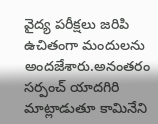వైద్య పరీక్షలు జరిపి ఉచితంగా మందులను అందజేశారు.అనంతరం సర్పంచ్ యాదగిరి మాట్లాడుతూ కామినేని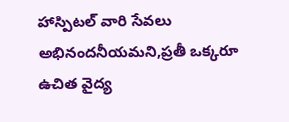హాస్పిటల్ వారి సేవలు అభినందనీయమని,ప్రతీ ఒక్కరూ ఉచిత వైద్య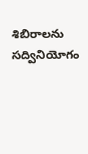శిబిరాలను సద్వినియోగం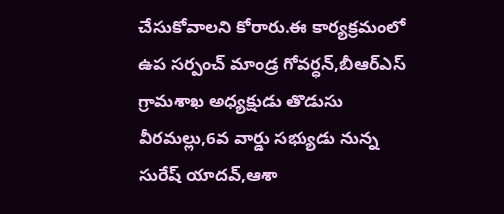చేసుకోవాలని కోరారు.ఈ కార్యక్రమంలో ఉప సర్పంచ్ మాండ్ర గోవర్ధన్,బీఆర్ఎస్ గ్రామశాఖ అధ్యక్షుడు తొడుసు వీరమల్లు,6వ వార్డు సభ్యుడు నున్న సురేష్ యాదవ్,ఆశా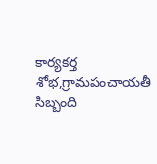కార్యకర్త శోభ,గ్రామపంచాయతీ సిబ్బంది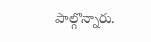పాల్గొన్నారు.